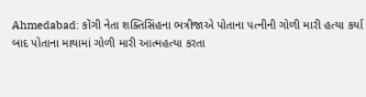Ahmedabad: કોંગી નેતા શક્તિસિંહના ભત્રીજાએ પોતાના પત્નીની ગોળી મારી હત્યા કર્યા બાદ પોતાના માથામાં ગોળી મારી આત્મહત્યા કરતા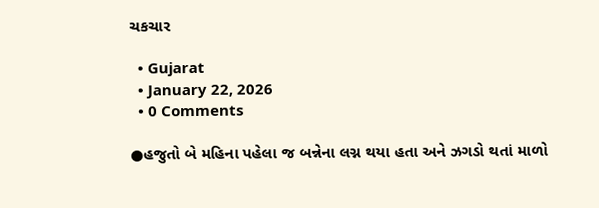ચકચાર

  • Gujarat
  • January 22, 2026
  • 0 Comments

●હજુતો બે મહિના પહેલા જ બન્નેના લગ્ન થયા હતા અને ઝગડો થતાં માળો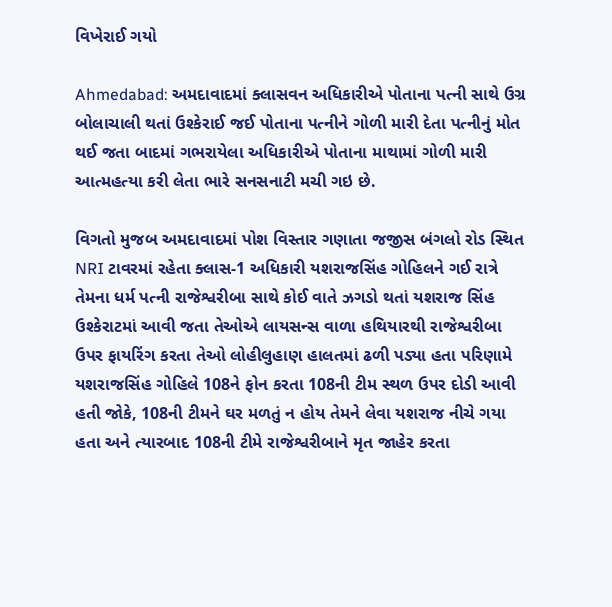વિખેરાઈ ગયો

Ahmedabad: અમદાવાદમાં ક્લાસવન અધિકારીએ પોતાના પત્ની સાથે ઉગ્ર બોલાચાલી થતાં ઉશ્કેરાઈ જઈ પોતાના પત્નીને ગોળી મારી દેતા પત્નીનું મોત થઈ જતા બાદમાં ગભરાયેલા અધિકારીએ પોતાના માથામાં ગોળી મારી આત્મહત્યા કરી લેતા ભારે સનસનાટી મચી ગઇ છે.

વિગતો મુજબ અમદાવાદમાં પોશ વિસ્તાર ગણાતા જજીસ બંગલો રોડ સ્થિત NRI ટાવરમાં રહેતા ક્લાસ-1 અધિકારી યશરાજસિંહ ગોહિલને ગઈ રાત્રે તેમના ધર્મ પત્ની રાજેશ્વરીબા સાથે કોઈ વાતે ઝગડો થતાં યશરાજ સિંહ ઉશ્કેરાટમાં આવી જતા તેઓએ લાયસન્સ વાળા હથિયારથી રાજેશ્વરીબા ઉપર ફાયરિંગ કરતા તેઓ લોહીલુહાણ હાલતમાં ઢળી પડ્યા હતા પરિણામે યશરાજસિંહ ગોહિલે 108ને ફોન કરતા 108ની ટીમ સ્થળ ઉપર દોડી આવી હતી જોકે, 108ની ટીમને ઘર મળતું ન હોય તેમને લેવા યશરાજ નીચે ગયા હતા અને ત્યારબાદ 108ની ટીમે રાજેશ્વરીબાને મૃત જાહેર કરતા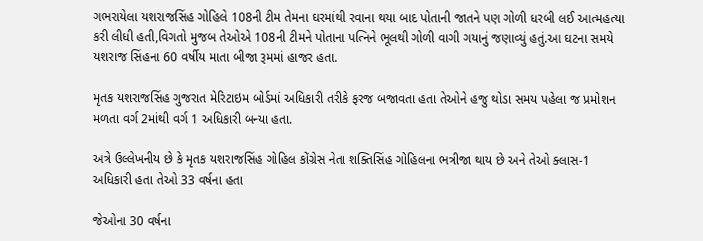ગભરાયેલા યશરાજસિંહ ગોહિલે 108ની ટીમ તેમના ઘરમાંથી રવાના થયા બાદ પોતાની જાતને પણ ગોળી ધરબી લઈ આત્મહત્યા કરી લીધી હતી,વિગતો મુજબ તેઓએ 108ની ટીમને પોતાના પત્નિને ભૂલથી ગોળી વાગી ગયાનું જણાવ્યું હતું.આ ઘટના સમયે યશરાજ સિંહના 60 વર્ષીય માતા બીજા રૂમમાં હાજર હતા.

મૃતક યશરાજસિંહ ગુજરાત મેરિટાઇમ બોર્ડમાં અધિકારી તરીકે ફરજ બજાવતા હતા તેઓને હજુ થોડા સમય પહેલા જ પ્રમોશન મળતા વર્ગ 2માંથી વર્ગ 1 અધિકારી બન્યા હતા.

અત્રે ઉલ્લેખનીય છે કે મૃતક યશરાજસિંહ ગોહિલ કોંગ્રેસ નેતા શક્તિસિંહ ગોહિલના ભત્રીજા થાય છે અને તેઓ ક્લાસ-1 અધિકારી હતા તેઓ 33 વર્ષના હતા

જેઓના 30 વર્ષના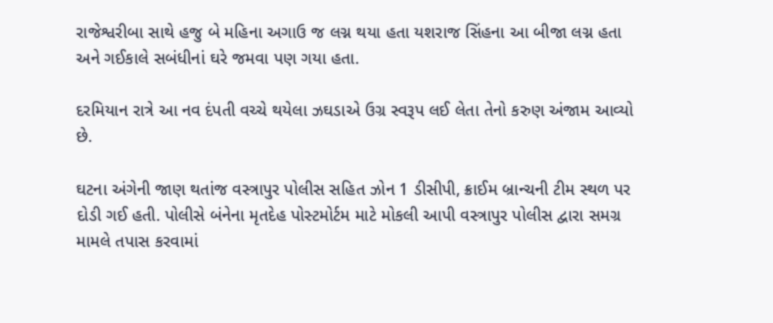રાજેશ્વરીબા સાથે હજુ બે મહિના અગાઉ જ લગ્ન થયા હતા યશરાજ સિંહના આ બીજા લગ્ન હતા અને ગઈકાલે સબંધીનાં ઘરે જમવા પણ ગયા હતા.

દરમિયાન રાત્રે આ નવ દંપતી વચ્ચે થયેલા ઝઘડાએ ઉગ્ર સ્વરૂપ લઈ લેતા તેનો કરુણ અંજામ આવ્યો છે.

ઘટના અંગેની જાણ થતાંજ વસ્ત્રાપુર પોલીસ સહિત ઝોન 1 ડીસીપી, ક્રાઈમ બ્રાન્ચની ટીમ સ્થળ પર દોડી ગઈ હતી. પોલીસે બંનેના મૃતદેહ પોસ્ટમોર્ટમ માટે મોકલી આપી વસ્ત્રાપુર પોલીસ દ્વારા સમગ્ર મામલે તપાસ કરવામાં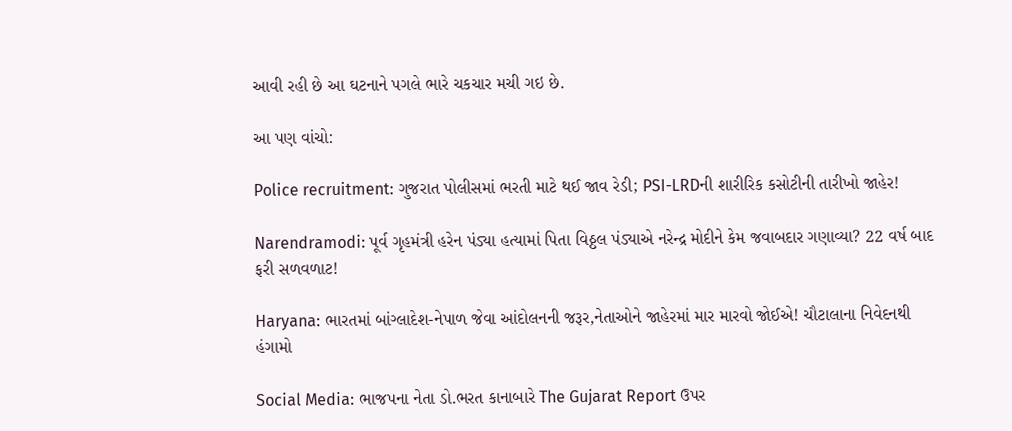આવી રહી છે આ ઘટનાને પગલે ભારે ચકચાર મચી ગઇ છે.

આ પણ વાંચો:

Police recruitment: ગુજરાત પોલીસમાં ભરતી માટે થઈ જાવ રેડી; PSI-LRDની શારીરિક કસોટીની તારીખો જાહેર!

Narendramodi: પૂર્વ ગૃહમંત્રી હરેન પંડ્યા હત્યામાં પિતા વિઠ્ઠલ પંડ્યાએ નરેન્દ્ર મોદીને કેમ જવાબદાર ગણાવ્યા? 22 વર્ષ બાદ ફરી સળવળાટ!

Haryana: ભારતમાં બાંગ્લાદેશ-નેપાળ જેવા આંદોલનની જરૂર,નેતાઓને જાહેરમાં માર મારવો જોઈએ! ચૌટાલાના નિવેદનથી હંગામો

Social Media: ભાજપના નેતા ડો.ભરત કાનાબારે The Gujarat Report ઉપર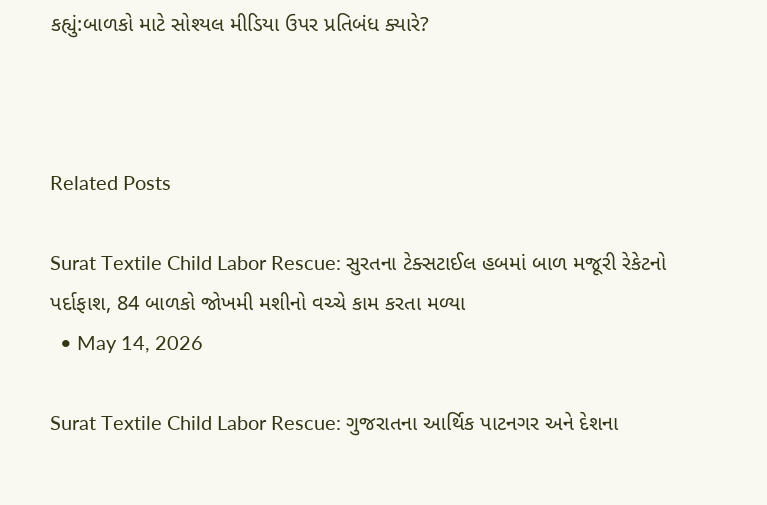કહ્યું:બાળકો માટે સોશ્યલ મીડિયા ઉપર પ્રતિબંધ ક્યારે?



Related Posts

Surat Textile Child Labor Rescue: સુરતના ટેક્સટાઈલ હબમાં બાળ મજૂરી રેકેટનો પર્દાફાશ, 84 બાળકો જોખમી મશીનો વચ્ચે કામ કરતા મળ્યા
  • May 14, 2026

Surat Textile Child Labor Rescue: ગુજરાતના આર્થિક પાટનગર અને દેશના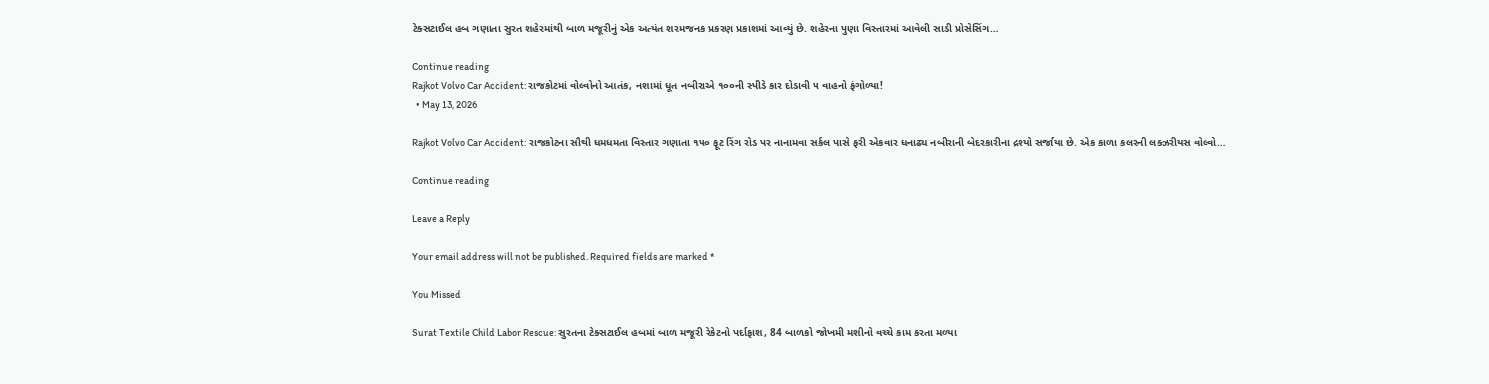ટેક્સટાઈલ હબ ગણાતા સુરત શહેરમાંથી બાળ મજૂરીનું એક અત્યંત શરમજનક પ્રકરણ પ્રકાશમાં આવ્યું છે. શહેરના પુણા વિસ્તારમાં આવેલી સાડી પ્રોસેસિંગ…

Continue reading
Rajkot Volvo Car Accident: રાજકોટમાં વોલ્વોનો આતંક, નશામાં ધૂત નબીરાએ ૧૦૦ની સ્પીડે કાર દોડાવી ૫ વાહનો ફંગોળ્યા!
  • May 13, 2026

Rajkot Volvo Car Accident: રાજકોટના સૌથી ધમધમતા વિસ્તાર ગણાતા ૧૫૦ ફૂટ રિંગ રોડ પર નાનામવા સર્કલ પાસે ફરી એકવાર ધનાઢ્ય નબીરાની બેદરકારીના દ્રશ્યો સર્જાયા છે. એક કાળા કલરની લક્ઝરીયસ વોલ્વો…

Continue reading

Leave a Reply

Your email address will not be published. Required fields are marked *

You Missed

Surat Textile Child Labor Rescue: સુરતના ટેક્સટાઈલ હબમાં બાળ મજૂરી રેકેટનો પર્દાફાશ, 84 બાળકો જોખમી મશીનો વચ્ચે કામ કરતા મળ્યા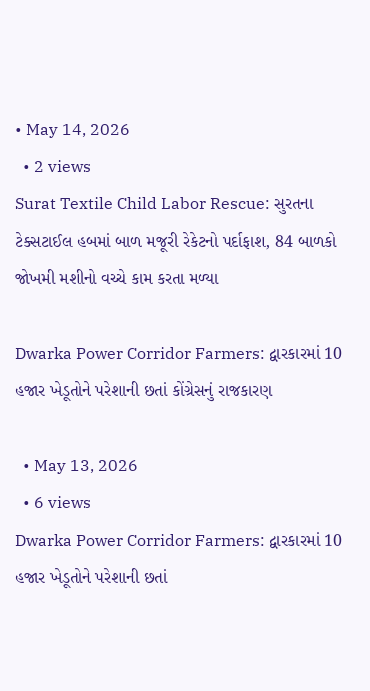• May 14, 2026
  • 2 views
Surat Textile Child Labor Rescue: સુરતના ટેક્સટાઈલ હબમાં બાળ મજૂરી રેકેટનો પર્દાફાશ, 84 બાળકો જોખમી મશીનો વચ્ચે કામ કરતા મળ્યા

Dwarka Power Corridor Farmers: દ્વારકારમાં 10 હજાર ખેડૂતોને પરેશાની છતાં કોંગ્રેસનું રાજકારણ

  • May 13, 2026
  • 6 views
Dwarka Power Corridor Farmers: દ્વારકારમાં 10 હજાર ખેડૂતોને પરેશાની છતાં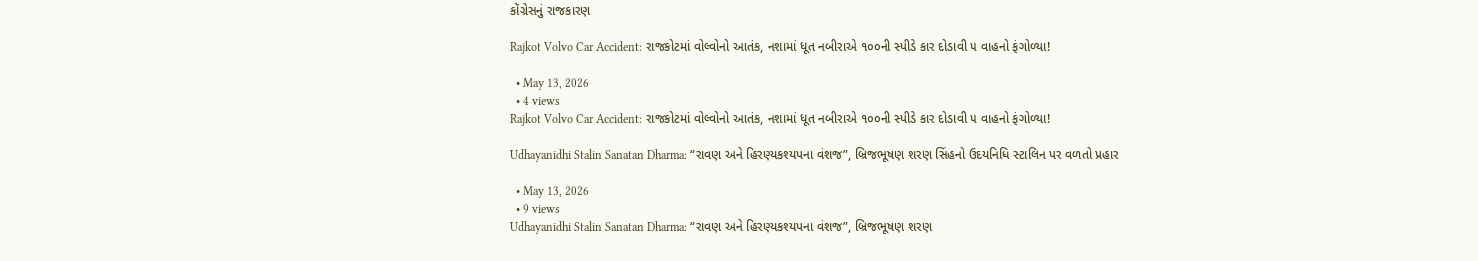કોંગ્રેસનું રાજકારણ

Rajkot Volvo Car Accident: રાજકોટમાં વોલ્વોનો આતંક, નશામાં ધૂત નબીરાએ ૧૦૦ની સ્પીડે કાર દોડાવી ૫ વાહનો ફંગોળ્યા!

  • May 13, 2026
  • 4 views
Rajkot Volvo Car Accident: રાજકોટમાં વોલ્વોનો આતંક, નશામાં ધૂત નબીરાએ ૧૦૦ની સ્પીડે કાર દોડાવી ૫ વાહનો ફંગોળ્યા!

Udhayanidhi Stalin Sanatan Dharma: “રાવણ અને હિરણ્યકશ્યપના વંશજ”, બ્રિજભૂષણ શરણ સિંહનો ઉદયનિધિ સ્ટાલિન પર વળતો પ્રહાર

  • May 13, 2026
  • 9 views
Udhayanidhi Stalin Sanatan Dharma: “રાવણ અને હિરણ્યકશ્યપના વંશજ”, બ્રિજભૂષણ શરણ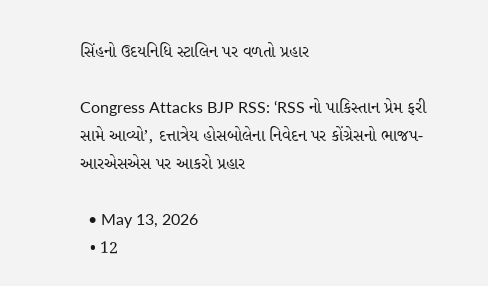સિંહનો ઉદયનિધિ સ્ટાલિન પર વળતો પ્રહાર

Congress Attacks BJP RSS: ‘RSS નો પાકિસ્તાન પ્રેમ ફરી સામે આવ્યો’, દત્તાત્રેય હોસબોલેના નિવેદન પર કોંગ્રેસનો ભાજપ-આરએસએસ પર આકરો પ્રહાર

  • May 13, 2026
  • 12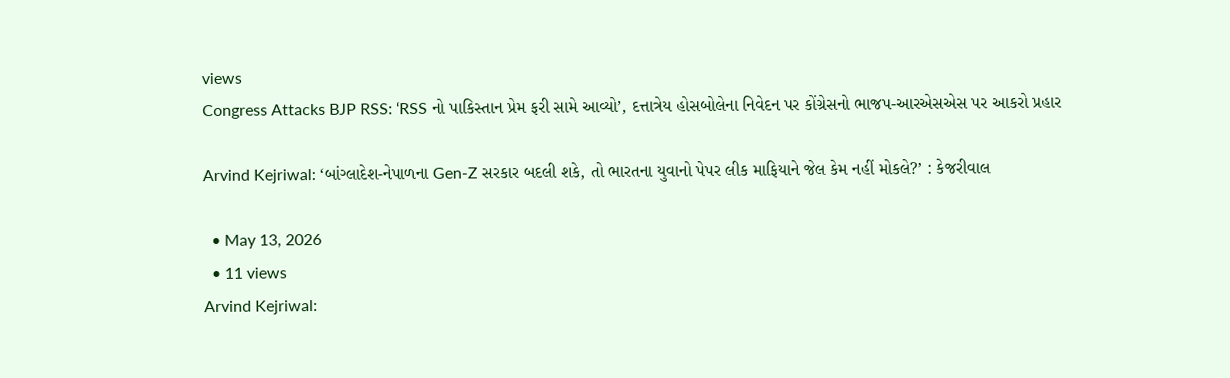views
Congress Attacks BJP RSS: ‘RSS નો પાકિસ્તાન પ્રેમ ફરી સામે આવ્યો’, દત્તાત્રેય હોસબોલેના નિવેદન પર કોંગ્રેસનો ભાજપ-આરએસએસ પર આકરો પ્રહાર

Arvind Kejriwal: ‘બાંગ્લાદેશ-નેપાળના Gen-Z સરકાર બદલી શકે, તો ભારતના યુવાનો પેપર લીક માફિયાને જેલ કેમ નહીં મોકલે?’ : કેજરીવાલ

  • May 13, 2026
  • 11 views
Arvind Kejriwal: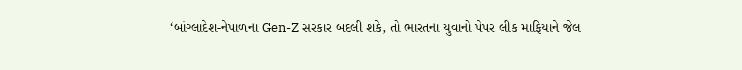‘બાંગ્લાદેશ-નેપાળના Gen-Z સરકાર બદલી શકે, તો ભારતના યુવાનો પેપર લીક માફિયાને જેલ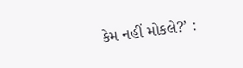કેમ નહીં મોકલે?’ :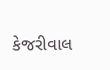કેજરીવાલ